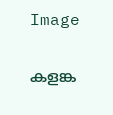Image

കളങ്ക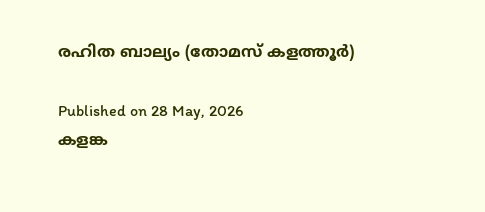രഹിത ബാല്യം (തോമസ് കളത്തൂർ)

Published on 28 May, 2026
കളങ്ക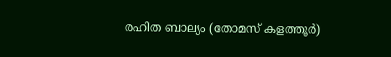രഹിത ബാല്യം (തോമസ് കളത്തൂർ)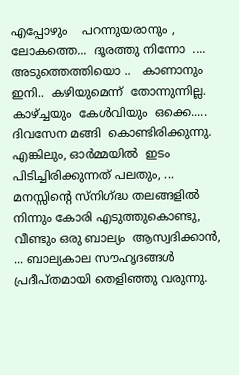എപ്പോഴും    പറന്നുയരാനും ,  ലോകത്തെ...  ദൂരത്തു നിന്നോ  .... അടുത്തെത്തിയൊ ..   കാണാനും  ഇനി..  കഴിയുമെന്ന്  തോന്നുന്നില്ല.  കാഴ്ച്ചയും  കേൾവിയും  ഒക്കെ..... ദിവസേന മങ്ങി  കൊണ്ടിരിക്കുന്നു.      എങ്കിലും, ഓർമ്മയിൽ  ഇടം പിടിച്ചിരിക്കുന്നത് പലതും, ... മനസ്സിന്റെ സ്നിഗ്ദ്ധ തലങ്ങളിൽ നിന്നും കോരി എടുത്തുകൊണ്ടു,  വീണ്ടും ഒരു ബാല്യം  ആസ്വദിക്കാൻ, ... ബാല്യകാല സൗഹൃദങ്ങൾ  പ്രദീപ്തമായി തെളിഞ്ഞു വരുന്നു.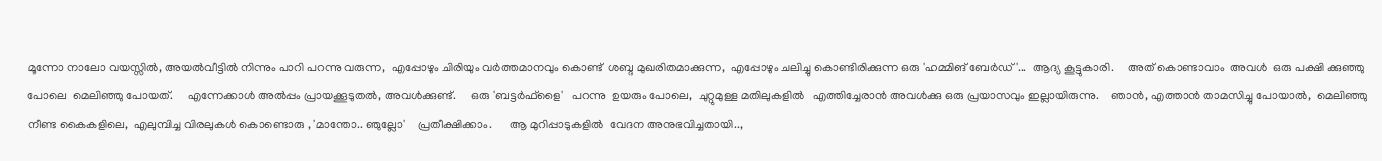മൂന്നോ നാലോ വയസ്സിൽ, അയൽവീട്ടിൽ നിന്നും പാറി പറന്നു വരുന്ന,  എപ്പോഴും ചിരിയും വർത്തമാനവും കൊണ്ട്  ശബ്ദ മുഖരിതമാക്കുന്ന,  എപ്പോഴും ചലിച്ചു കൊണ്ടിരിക്കുന്ന ഒരു 'ഹമ്മിങ് ബേർഡ്'...  ആദ്യ കൂട്ടുകാരി.     അത് കൊണ്ടാവാം  അവൾ  ഒരു പക്ഷി ക്കുഞ്ഞു പോലെ  മെലിഞ്ഞു പോയത്.     എന്നേക്കാൾ അൽപ്പം പ്രായക്കൂടുതൽ, അവൾക്കുണ്ട്.     ഒരു 'ബട്ടർഫ്‌ളൈ'   പറന്നു  ഉയരും പോലെ,  ചുറ്റുമുള്ള മതിലുകളിൽ   എത്തിച്ചേരാൻ അവൾക്കു ഒരു പ്രയാസവും ഇല്ലായിരുന്നു.    ഞാൻ, എത്താൻ താമസിച്ചു പോയാൽ,  മെലിഞ്ഞു നീണ്ട കൈകളിലെ,  എലുമ്പിച്ച വിരലുകൾ കൊണ്ടൊരു , 'മാന്തോ.. ഞുല്ലോ'    പ്രതീക്ഷിക്കാം.      ആ മുറിപ്പാടുകളിൽ  വേദന അനുഭവിച്ചതായി..,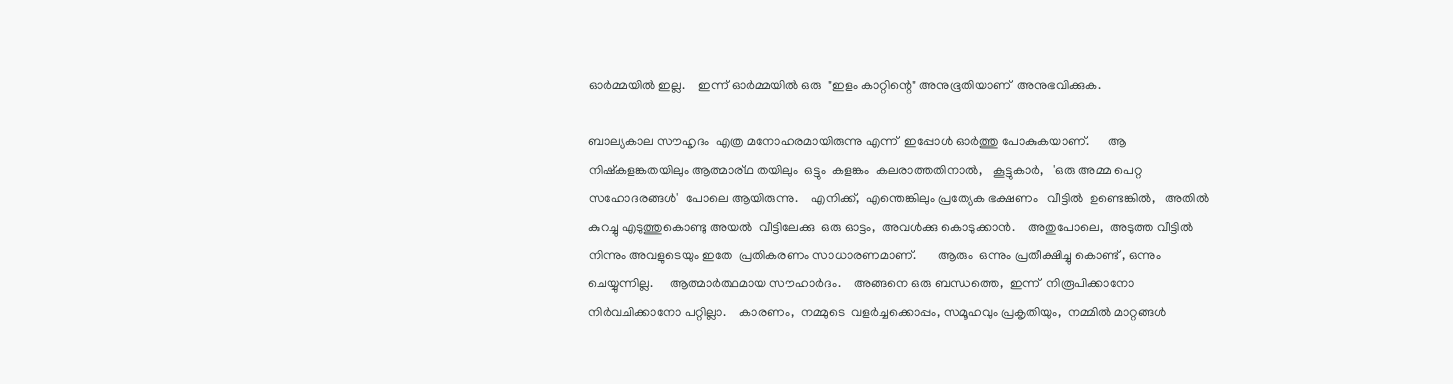ഓർമ്മയിൽ ഇല്ല.    ഇന്ന് ഓർമ്മയിൽ ഒരു  "ഇളം കാറ്റിന്റെ" അനുഭൂതിയാണ്  അനുഭവിക്കുക.

ബാല്യകാല സൗഹൃദം  എത്ര മനോഹരമായിരുന്നു എന്ന്  ഇപ്പോൾ ഓർത്തു പോകുകയാണ്.      ആ നിഷ്കളങ്കതയിലും ആത്മാര്ഥ തയിലും  ഒട്ടും  കളങ്കം  കലരാത്തതിനാൽ,   കൂട്ടുകാർ,   'ഒരു അമ്മ പെറ്റ  സഹോദരങ്ങൾ'  പോലെ ആയിരുന്നു.    എനിക്ക്,  എന്തെങ്കിലും പ്രത്യേക ഭക്ഷണം   വീട്ടിൽ  ഉണ്ടെങ്കിൽ,   അതിൽ  കുറച്ചു എടുത്തുകൊണ്ടു അയൽ  വീട്ടിലേക്കു  ഒരു ഓട്ടം,  അവൾക്കു കൊടുക്കാൻ.    അതുപോലെ,  അടുത്ത വീട്ടിൽ നിന്നും അവളുടെയും ഇതേ  പ്രതികരണം സാധാരണമാണ്.       ആരും  ഒന്നും പ്രതീക്ഷിച്ചു കൊണ്ട് , ഒന്നും  ചെയ്യുന്നില്ല.     ആത്മാർത്ഥമായ സൗഹാർദം.    അങ്ങനെ ഒരു ബന്ധത്തെ,  ഇന്ന്  നിരൂപിക്കാനോ നിർവചിക്കാനോ പറ്റില്ലാ.    കാരണം,  നമ്മുടെ  വളർച്ചക്കൊപ്പം, സമൂഹവും പ്രകൃതിയും,  നമ്മിൽ മാറ്റങ്ങൾ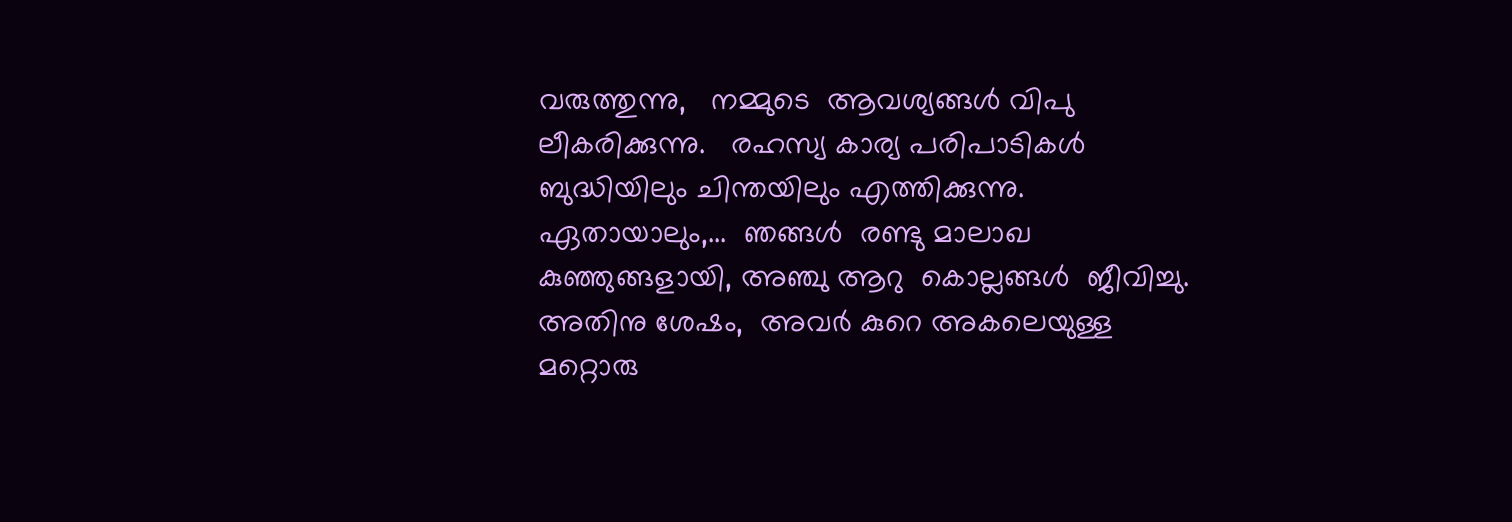വരുത്തുന്നു,   നമ്മുടെ  ആവശ്യങ്ങൾ വിപു ലീകരിക്കുന്നു.   രഹസ്യ കാര്യ പരിപാടികൾ ബുദ്ധിയിലും ചിന്തയിലും എത്തിക്കുന്നു.    ഏതായാലും,...  ഞങ്ങൾ  രണ്ടു മാലാഖ കുഞ്ഞുങ്ങളായി, അഞ്ചു ആറു  കൊല്ലങ്ങൾ  ജീവിച്ചു.   അതിനു ശേഷം,  അവർ കുറെ അകലെയുള്ള  മറ്റൊരു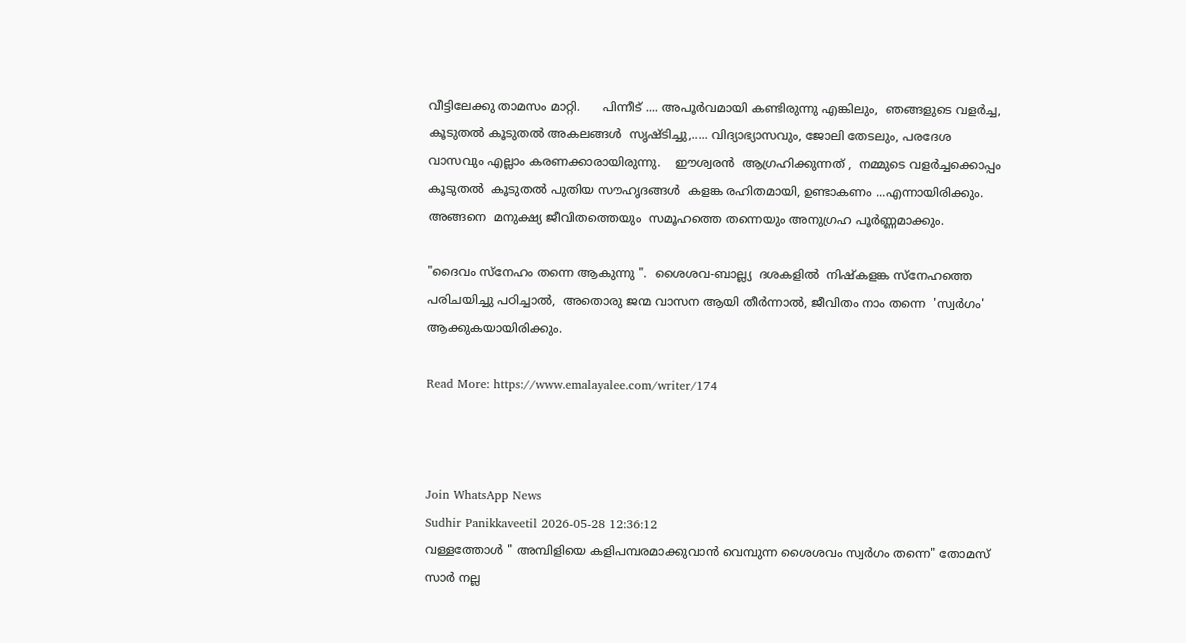വീട്ടിലേക്കു താമസം മാറ്റി.      പിന്നീട് .... അപൂർവമായി കണ്ടിരുന്നു എങ്കിലും,  ഞങ്ങളുടെ വളർച്ച,  കൂടുതൽ കൂടുതൽ അകലങ്ങൾ  സൃഷ്ടിച്ചു,..... വിദ്യാഭ്യാസവും, ജോലി തേടലും, പരദേശ വാസവും എല്ലാം കരണക്കാരായിരുന്നു.    ഈശ്വരൻ  ആഗ്രഹിക്കുന്നത് ,  നമ്മുടെ വളർച്ചക്കൊപ്പം  കൂടുതൽ  കൂടുതൽ പുതിയ സൗഹൃദങ്ങൾ  കളങ്ക രഹിതമായി, ഉണ്ടാകണം ...എന്നായിരിക്കും.    അങ്ങനെ  മനുക്ഷ്യ ജീവിതത്തെയും  സമൂഹത്തെ തന്നെയും അനുഗ്രഹ പൂർണ്ണമാക്കും.

"ദൈവം സ്നേഹം തന്നെ ആകുന്നു ".  ശൈശവ-ബാല്ല്യ  ദശകളിൽ  നിഷ്കളങ്ക സ്നേഹത്തെ  പരിചയിച്ചു പഠിച്ചാൽ,  അതൊരു ജന്മ വാസന ആയി തീർന്നാൽ, ജീവിതം നാം തന്നെ  'സ്വർഗം'  ആക്കുകയായിരിക്കും.

Read More: https://www.emalayalee.com/writer/174



Join WhatsApp News
Sudhir Panikkaveetil 2026-05-28 12:36:12
വള്ളത്തോൾ " അമ്പിളിയെ കളിപമ്പരമാക്കുവാൻ വെമ്പുന്ന ശൈശവം സ്വർഗം തന്നെ" തോമസ് സാർ നല്ല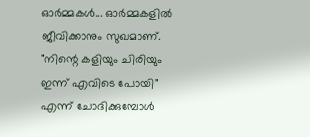ഓർമ്മകൾ... ഓർമ്മകളിൽ ജീവിക്കാനും സുഖമാണ്. "നിന്റെ കളിയും ചിരിയും ഇന്ന് എവിടെ പോയി" എന്ന് ചോദിക്കുമ്പോൾ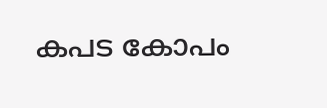കപട കോപം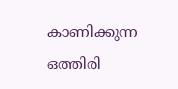കാണിക്കുന്ന ഒത്തിരി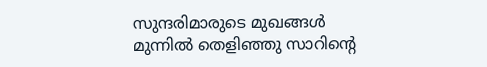സുന്ദരിമാരുടെ മുഖങ്ങൾ മുന്നിൽ തെളിഞ്ഞു സാറിന്റെ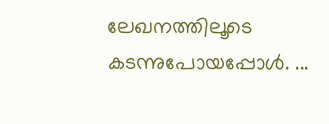ലേഖനത്തിലൂടെ കടന്നുപോയപ്പോൾ. ...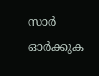സാർ ഓർക്കുക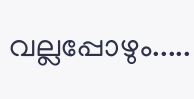വല്ലപ്പോഴും.....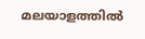മലയാളത്തില്‍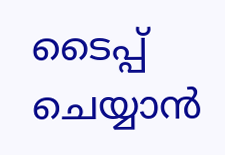ടൈപ്പ് ചെയ്യാന്‍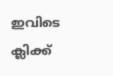ഇവിടെ ക്ലിക്ക്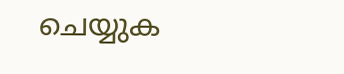ചെയ്യുക